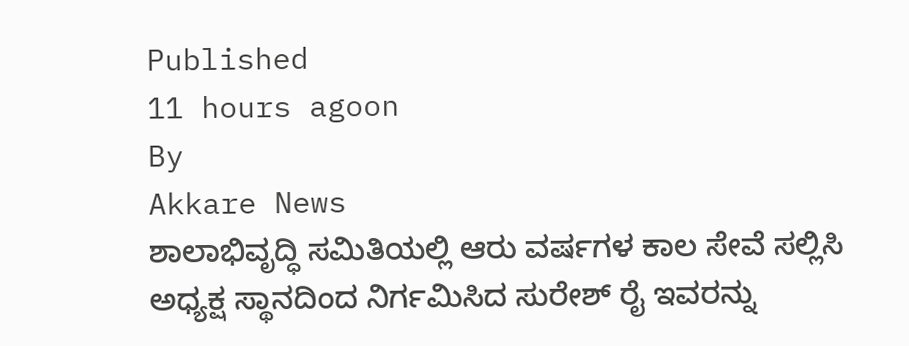Published
11 hours agoon
By
Akkare News
ಶಾಲಾಭಿವೃದ್ಧಿ ಸಮಿತಿಯಲ್ಲಿ ಆರು ವರ್ಷಗಳ ಕಾಲ ಸೇವೆ ಸಲ್ಲಿಸಿ ಅಧ್ಯಕ್ಷ ಸ್ಥಾನದಿಂದ ನಿರ್ಗಮಿಸಿದ ಸುರೇಶ್ ರೈ ಇವರನ್ನು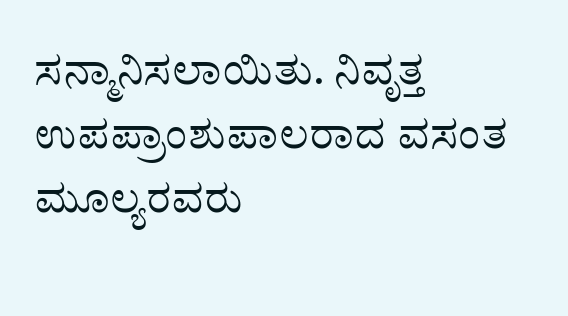ಸನ್ಮಾನಿಸಲಾಯಿತು. ನಿವೃತ್ತ ಉಪಪ್ರಾಂಶುಪಾಲರಾದ ವಸಂತ ಮೂಲ್ಯರವರು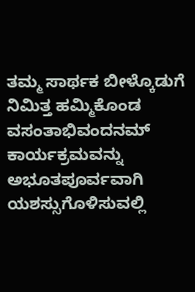ತಮ್ಮ ಸಾರ್ಥಕ ಬೀಳ್ಕೊಡುಗೆ ನಿಮಿತ್ತ ಹಮ್ಮಿಕೊಂಡ ವಸಂತಾಭಿವಂದನಮ್ ಕಾರ್ಯಕ್ರಮವನ್ನು ಅಭೂತಪೂರ್ವವಾಗಿ ಯಶಸ್ಸುಗೊಳಿಸುವಲ್ಲಿ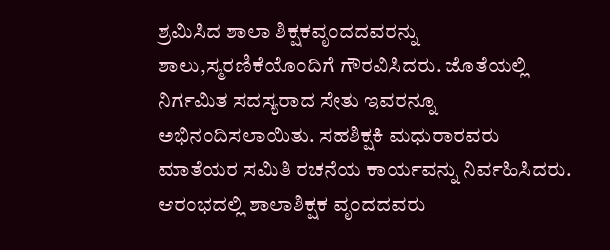ಶ್ರಮಿಸಿದ ಶಾಲಾ ಶಿಕ್ಷಕವೃಂದದವರನ್ನು ಶಾಲು,ಸ್ಮರಣಿಕೆಯೊಂದಿಗೆ ಗೌರವಿಸಿದರು. ಜೊತೆಯಲ್ಲಿ ನಿರ್ಗಮಿತ ಸದಸ್ಯರಾದ ಸೇತು ಇವರನ್ನೂ ಅಭಿನಂದಿಸಲಾಯಿತು. ಸಹಶಿಕ್ಷಕಿ ಮಧುರಾರವರು ಮಾತೆಯರ ಸಮಿತಿ ರಚನೆಯ ಕಾರ್ಯವನ್ನು ನಿರ್ವಹಿಸಿದರು. ಆರಂಭದಲ್ಲಿ ಶಾಲಾಶಿಕ್ಷಕ ವೃಂದದವರು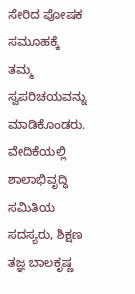ಸೇರಿದ ಪೋಷಕ ಸಮೂಹಕ್ಕೆ ತಮ್ಮ ಸ್ವಪರಿಚಯವನ್ನು ಮಾಡಿಕೊಂಡರು.
ವೇದಿಕೆಯಲ್ಲಿ ಶಾಲಾಭಿವೃದ್ಧಿ ಸಮಿತಿಯ ಸದಸ್ಯರು, ಶಿಕ್ಷಣ ತಜ್ಞ ಬಾಲಕೃಷ್ಣ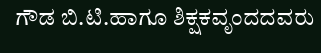ಗೌಡ ಬಿ.ಟಿ.ಹಾಗೂ ಶಿಕ್ಷಕವೃಂದದವರು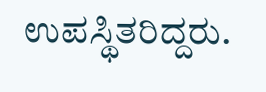ಉಪಸ್ಥಿತರಿದ್ದರು.